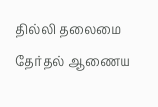தில்லி தலைமை தேர்தல் ஆணைய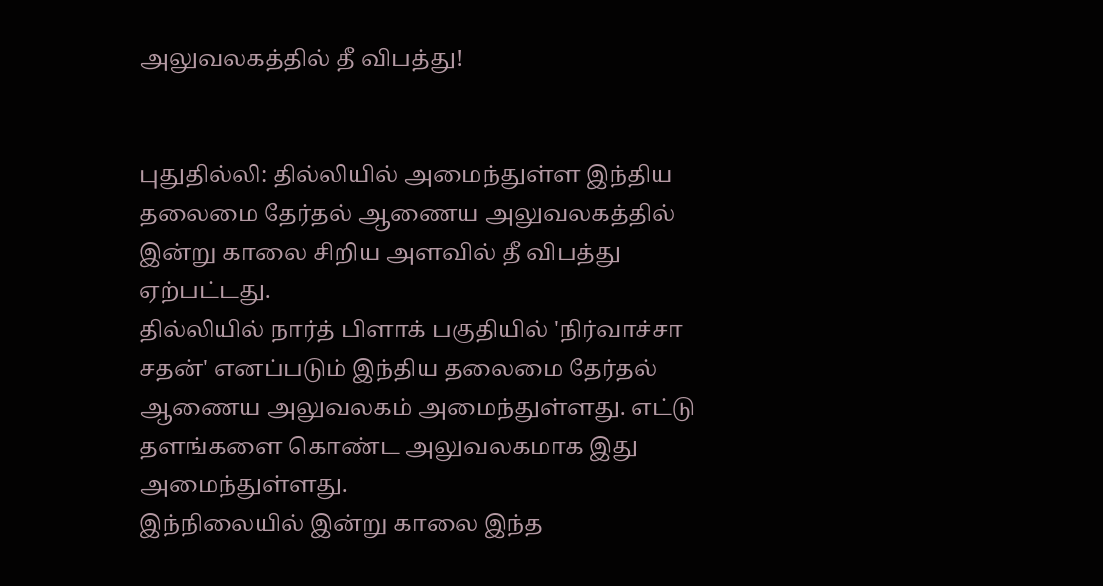அலுவலகத்தில் தீ விபத்து!


புதுதில்லி: தில்லியில் அமைந்துள்ள இந்திய தலைமை தேர்தல் ஆணைய அலுவலகத்தில் இன்று காலை சிறிய அளவில் தீ விபத்து ஏற்பட்டது.
தில்லியில் நார்த் பிளாக் பகுதியில் 'நிர்வாச்சா சதன்' எனப்படும் இந்திய தலைமை தேர்தல் ஆணைய அலுவலகம் அமைந்துள்ளது. எட்டு தளங்களை கொண்ட அலுவலகமாக இது அமைந்துள்ளது.
இந்நிலையில் இன்று காலை இந்த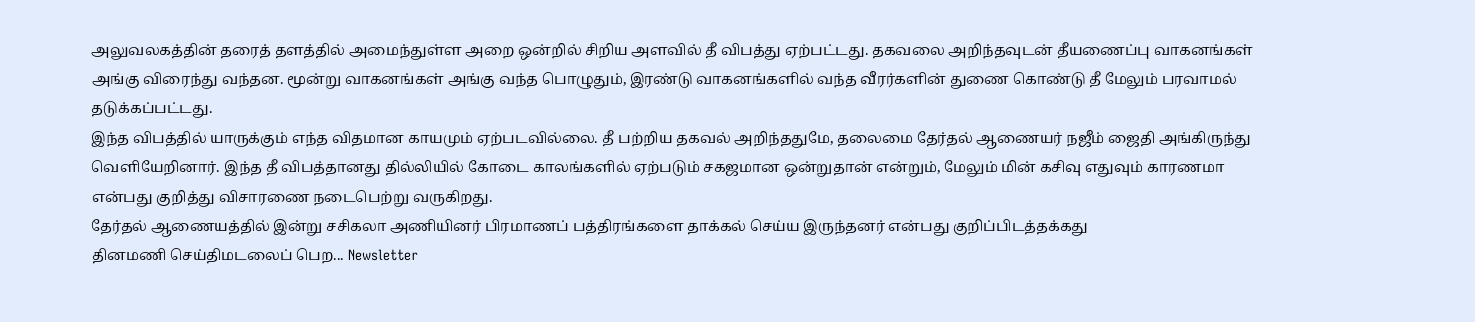அலுவலகத்தின் தரைத் தளத்தில் அமைந்துள்ள அறை ஒன்றில் சிறிய அளவில் தீ விபத்து ஏற்பட்டது. தகவலை அறிந்தவுடன் தீயணைப்பு வாகனங்கள் அங்கு விரைந்து வந்தன. மூன்று வாகனங்கள் அங்கு வந்த பொழுதும், இரண்டு வாகனங்களில் வந்த வீரர்களின் துணை கொண்டு தீ மேலும் பரவாமல் தடுக்கப்பட்டது.
இந்த விபத்தில் யாருக்கும் எந்த விதமான காயமும் ஏற்படவில்லை. தீ பற்றிய தகவல் அறிந்ததுமே, தலைமை தேர்தல் ஆணையர் நஜீம் ஜைதி அங்கிருந்து வெளியேறினார். இந்த தீ விபத்தானது தில்லியில் கோடை காலங்களில் ஏற்படும் சகஜமான ஒன்றுதான் என்றும், மேலும் மின் கசிவு எதுவும் காரணமா என்பது குறித்து விசாரணை நடைபெற்று வருகிறது.
தேர்தல் ஆணையத்தில் இன்று சசிகலா அணியினர் பிரமாணப் பத்திரங்களை தாக்கல் செய்ய இருந்தனர் என்பது குறிப்பிடத்தக்கது
தினமணி செய்திமடலைப் பெற... Newsletter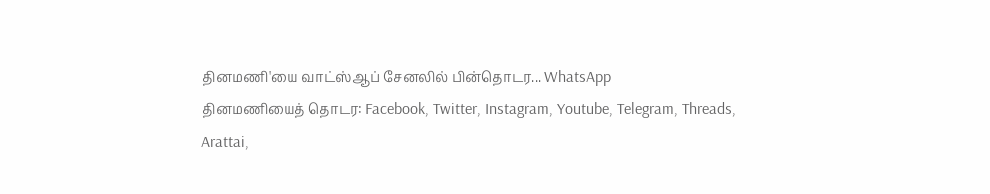தினமணி'யை வாட்ஸ்ஆப் சேனலில் பின்தொடர... WhatsApp
தினமணியைத் தொடர: Facebook, Twitter, Instagram, Youtube, Telegram, Threads, Arattai,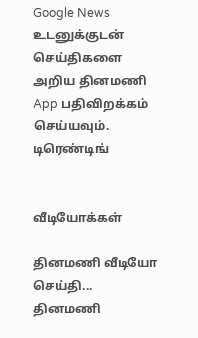Google News
உடனுக்குடன் செய்திகளை அறிய தினமணி App பதிவிறக்கம் செய்யவும்.
டிரெண்டிங்


வீடியோக்கள்

தினமணி வீடியோ செய்தி...
தினமணி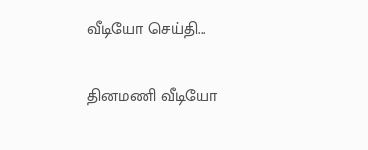வீடியோ செய்தி...

தினமணி வீடியோ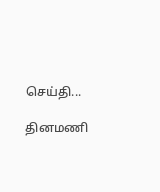செய்தி...

தினமணி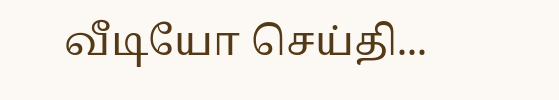வீடியோ செய்தி...